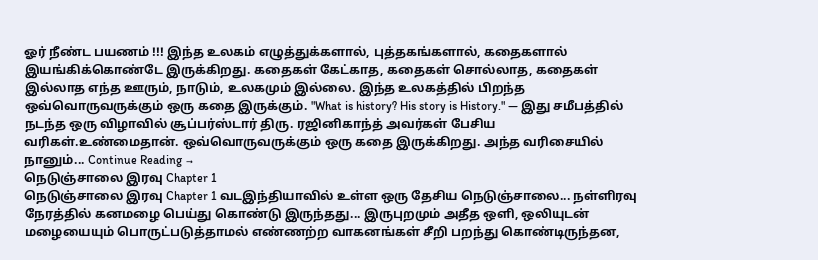ஓர் நீண்ட பயணம் !!! இந்த உலகம் எழுத்துக்களால், புத்தகங்களால், கதைகளால் இயங்கிக்கொண்டே இருக்கிறது. கதைகள் கேட்காத, கதைகள் சொல்லாத, கதைகள் இல்லாத எந்த ஊரும், நாடும், உலகமும் இல்லை. இந்த உலகத்தில் பிறந்த ஒவ்வொருவருக்கும் ஒரு கதை இருக்கும். "What is history? His story is History." — இது சமீபத்தில் நடந்த ஒரு விழாவில் சூப்பர்ஸ்டார் திரு. ரஜினிகாந்த் அவர்கள் பேசிய வரிகள்.உண்மைதான். ஒவ்வொருவருக்கும் ஒரு கதை இருக்கிறது. அந்த வரிசையில் நானும்... Continue Reading →
நெடுஞ்சாலை இரவு Chapter 1
நெடுஞ்சாலை இரவு Chapter 1 வடஇந்தியாவில் உள்ள ஒரு தேசிய நெடுஞ்சாலை... நள்ளிரவு நேரத்தில் கனமழை பெய்து கொண்டு இருந்தது... இருபுறமும் அதீத ஒளி, ஒலியுடன் மழையையும் பொருட்படுத்தாமல் எண்ணற்ற வாகனங்கள் சீறி பறந்து கொண்டிருந்தன,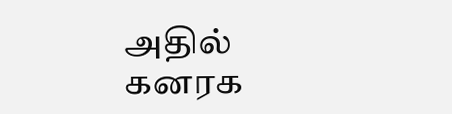அதில் கனரக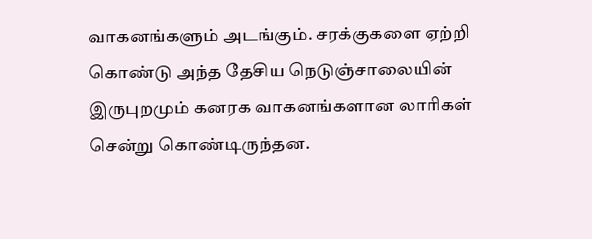வாகனங்களும் அடங்கும். சரக்குகளை ஏற்றி கொண்டு அந்த தேசிய நெடுஞ்சாலையின் இருபுறமும் கனரக வாகனங்களான லாரிகள் சென்று கொண்டிருந்தன.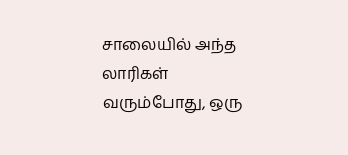சாலையில் அந்த லாரிகள் வரும்போது, ஒரு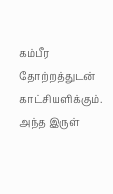கம்பீர தோற்றத்துடன் காட்சியளிக்கும். அந்த இருள்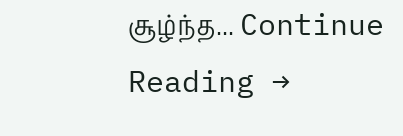சூழ்ந்த... Continue Reading →